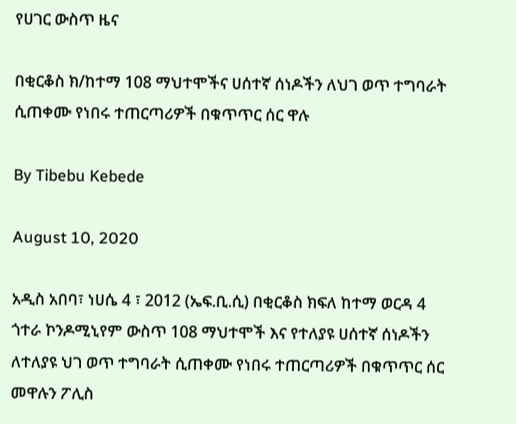የሀገር ውስጥ ዜና

በቂርቆስ ክ/ከተማ 108 ማህተሞችና ሀሰተኛ ሰነዶችን ለህገ ወጥ ተግባራት ሲጠቀሙ የነበሩ ተጠርጣሪዎች በቁጥጥር ሰር ዋሉ

By Tibebu Kebede

August 10, 2020

አዲስ አበባ፣ ነሀሴ 4 ፣ 2012 (ኤፍ.ቢ.ሲ) በቂርቆስ ክፍለ ከተማ ወርዳ 4 ጎተራ ኮንዶሚኒየም ውስጥ 108 ማህተሞች እና የተለያዩ ሀሰተኛ ሰነዶችን ለተለያዩ ህገ ወጥ ተግባራት ሲጠቀሙ የነበሩ ተጠርጣሪዎች በቁጥጥር ሰር መዋሉን ፖሊስ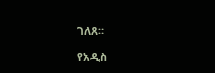ገለጸ።

የአዲስ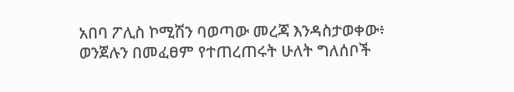አበባ ፖሊስ ኮሚሽን ባወጣው መረጃ እንዳስታወቀው፥ ወንጀሉን በመፈፀም የተጠረጠሩት ሁለት ግለሰቦች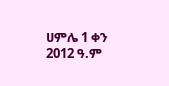ሀምሌ 1 ቀን 2012 ዓ.ም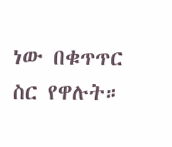ነው በቁጥጥር ስር የዋሉት።